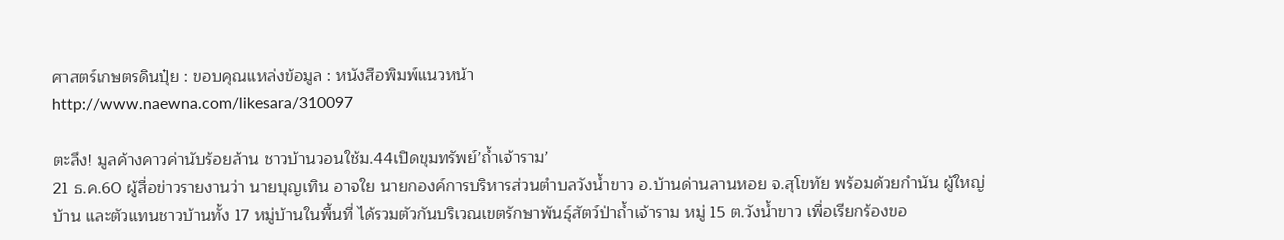ศาสตร์เกษตรดินปุ๋ย : ขอบคุณแหล่งข้อมูล : หนังสือพิมพ์แนวหน้า
http://www.naewna.com/likesara/310097

ตะลึง! มูลค้างคาวค่านับร้อยล้าน ชาวบ้านวอนใช้ม.44เปิดขุมทรัพย์’ถ้ำเจ้าราม’
21 ธ.ค.60 ผู้สื่อข่าวรายงานว่า นายบุญเทิน อาจใย นายกองค์การบริหารส่วนตำบลวังน้ำขาว อ.บ้านด่านลานหอย จ.สุโขทัย พร้อมด้วยกำนัน ผู้ใหญ่บ้าน และตัวแทนชาวบ้านทั้ง 17 หมู่บ้านในพื้นที่ ได้รวมตัวกันบริเวณเขตรักษาพันธุ์สัตว์ป่าถ้ำเจ้าราม หมู่ 15 ต.วังน้ำขาว เพื่อเรียกร้องขอ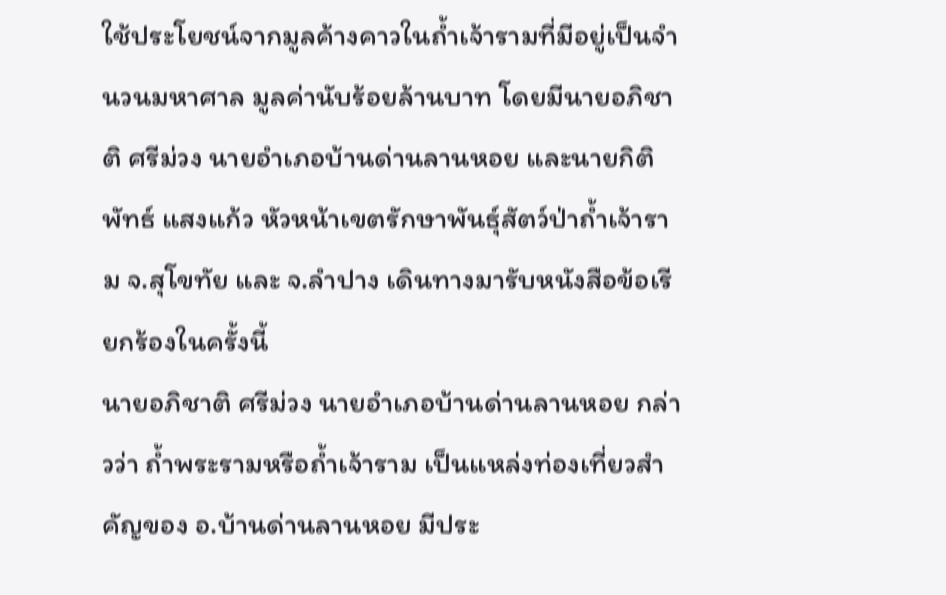ใช้ประโยชน์จากมูลค้างคาวในถ้ำเจ้ารามที่มีอยู่เป็นจำนวนมหาศาล มูลค่านับร้อยล้านบาท โดยมีนายอภิชาติ ศรีม่วง นายอำเภอบ้านด่านลานหอย และนายกิติพัทธ์ แสงแก้ว หัวหน้าเขตรักษาพันธุ์สัตว์ป่าถ้ำเจ้าราม จ.สุโขทัย และ จ.ลำปาง เดินทางมารับหนังสือข้อเรียกร้องในครั้งนี้
นายอภิชาติ ศรีม่วง นายอำเภอบ้านด่านลานหอย กล่าวว่า ถ้ำพระรามหรือถ้ำเจ้าราม เป็นแหล่งท่องเที่ยวสำคัญของ อ.บ้านด่านลานหอย มีประ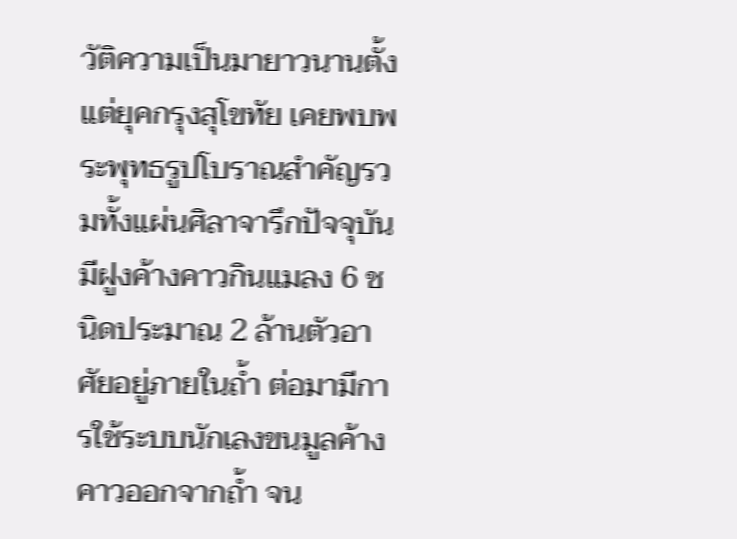วัติความเป็นมายาวนานตั้งแต่ยุคกรุงสุโขทัย เคยพบพระพุทธรูปโบราณสำคัญรวมทั้งแผ่นศิลาจารึกปัจจุบันมีฝูงค้างคาวกินแมลง 6 ชนิดประมาณ 2 ล้านตัวอาศัยอยู่ภายในถ้ำ ต่อมามีการใช้ระบบนักเลงขนมูลค้างคาวออกจากถ้ำ จน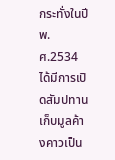กระทั่งในปี พ.ศ.2534 ได้มีการเปิดสัมปทานเก็บมูลค้างคาวเป็น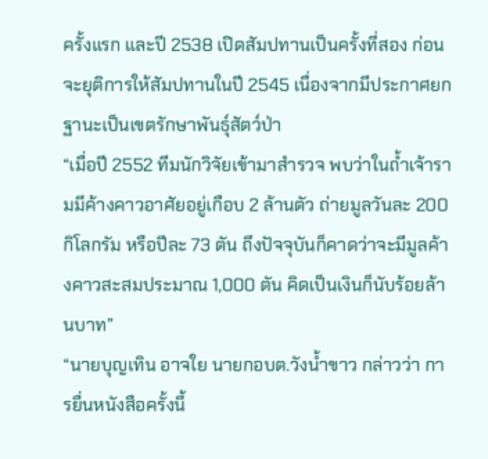ครั้งแรก และปี 2538 เปิดสัมปทานเป็นครั้งที่สอง ก่อนจะยุติการให้สัมปทานในปี 2545 เนื่องจากมีประกาศยกฐานะเป็นเขตรักษาพันธุ์สัตว์ป่า
“เมื่อปี 2552 ทีมนักวิจัยเข้ามาสำรวจ พบว่าในถ้ำเจ้ารามมีค้างคาวอาศัยอยู่เกือบ 2 ล้านตัว ถ่ายมูลวันละ 200 กิโลกรัม หรือปีละ 73 ตัน ถึงปัจจุบันก็คาดว่าจะมีมูลค้างคาวสะสมประมาณ 1,000 ตัน คิดเป็นเงินก็นับร้อยล้านบาท”
“นายบุญเทิน อาจใย นายกอบต.วังน้ำขาว กล่าวว่า การยื่นหนังสือครั้งนี้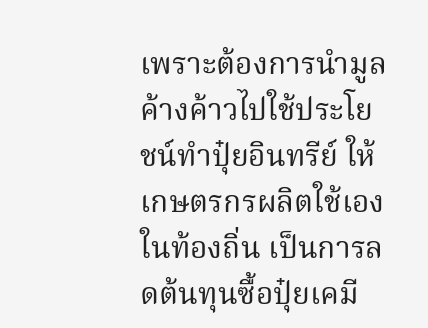เพราะต้องการนำมูลค้างค้าวไปใช้ประโยชน์ทำปุ๋ยอินทรีย์ ให้เกษตรกรผลิตใช้เองในท้องถิ่น เป็นการลดต้นทุนซื้อปุ๋ยเคมี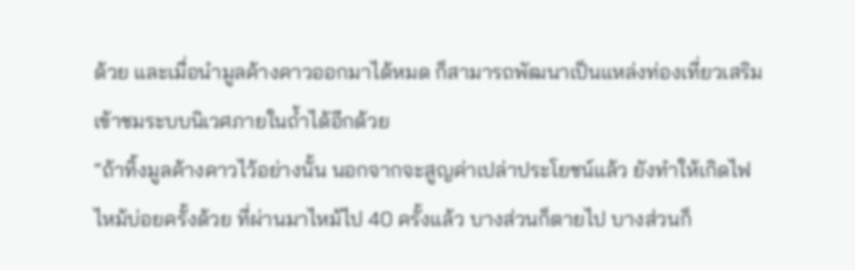ด้วย และเมื่อนำมูลค้างคาวออกมาได้หมด ก็สามารถพัฒนาเป็นแหล่งท่องเที่ยวเสริม เข้าชมระบบนิเวศภายในถ้ำได้อีกด้วย
“ถ้าทิ้งมูลค้างคาวไว้อย่างนั้น นอกจากจะสูญค่าเปล่าประโยชน์แล้ว ยังทำให้เกิดไฟไหม้บ่อยครั้งด้วย ที่ผ่านมาไหม้ไป 40 ครั้งแล้ว บางส่วนก็ตายไป บางส่วนก็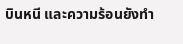บินหนี และความร้อนยังทำ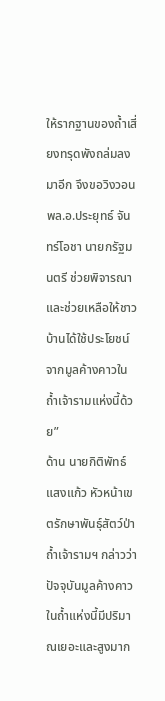ให้รากฐานของถ้ำเสี่ยงทรุดพังถล่มลงมาอีก จึงขอวิงวอน พล.อ.ประยุทธ์ จันทร์โอชา นายกรัฐมนตรี ช่วยพิจารณาและช่วยเหลือให้ชาวบ้านได้ใช้ประโยชน์จากมูลค้างคาวในถ้ำเจ้ารามแห่งนี้ด้วย”
ด้าน นายกิติพัทธ์ แสงแก้ว หัวหน้าเขตรักษาพันธุ์สัตว์ป่าถ้ำเจ้ารามฯ กล่าวว่า ปัจจุบันมูลค้างคาวในถ้ำแห่งนี้มีปริมาณเยอะและสูงมาก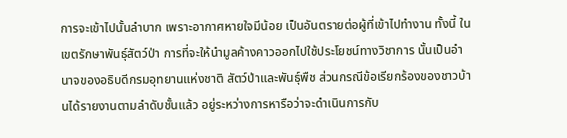การจะเข้าไปนั้นลำบาก เพราะอากาศหายใจมีน้อย เป็นอันตรายต่อผู้ที่เข้าไปทำงาน ทั้งนี้ ในเขตรักษาพันธุ์สัตว์ป่า การที่จะให้นำมูลค้างคาวออกไปใช้ประโยชน์ทางวิชาการ นั้นเป็นอำนาจของอธิบดีกรมอุทยานแห่งชาติ สัตว์ป่าและพันธุ์พืช ส่วนกรณีข้อเรียกร้องของชาวบ้านได้รายงานตามลำดับชั้นแล้ว อยู่ระหว่างการหารือว่าจะดำเนินการกับ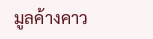มูลค้างคาว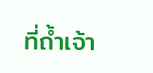ที่ถ้ำเจ้า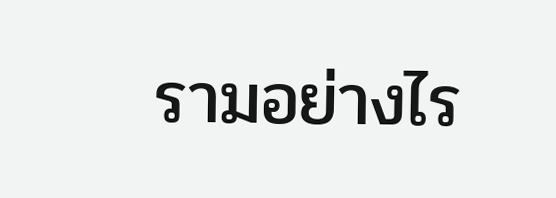รามอย่างไร